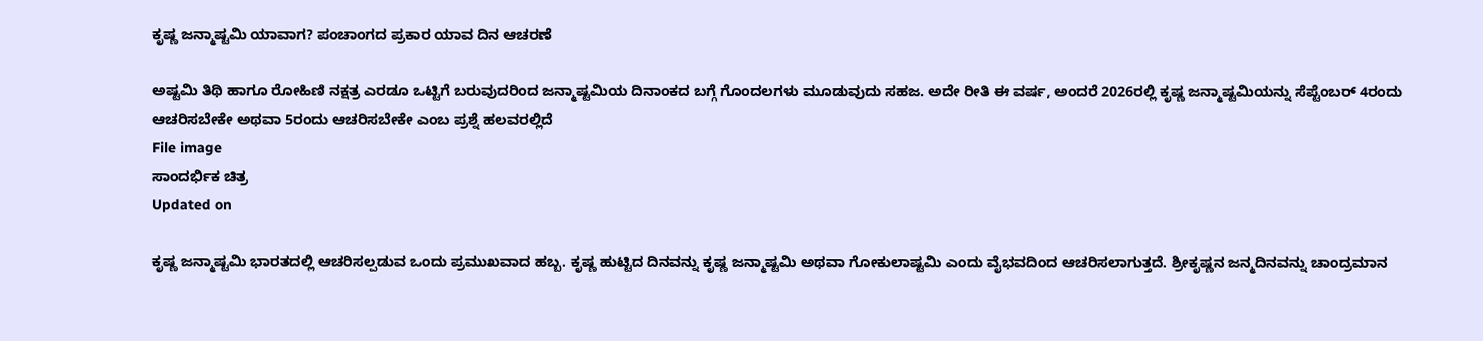ಕೃಷ್ಣ ಜನ್ಮಾಷ್ಟಮಿ ಯಾವಾಗ? ಪಂಚಾಂಗದ ಪ್ರಕಾರ ಯಾವ ದಿನ ಆಚರಣೆ

ಅಷ್ಟಮಿ ತಿಥಿ ಹಾಗೂ ರೋಹಿಣಿ ನಕ್ಷತ್ರ ಎರಡೂ ಒಟ್ಟಿಗೆ ಬರುವುದರಿಂದ ಜನ್ಮಾಷ್ಟಮಿಯ ದಿನಾಂಕದ ಬಗ್ಗೆ ಗೊಂದಲಗಳು ಮೂಡುವುದು ಸಹಜ. ಅದೇ ರೀತಿ ಈ ವರ್ಷ, ಅಂದರೆ 2026ರಲ್ಲಿ ಕೃಷ್ಣ ಜನ್ಮಾಷ್ಟಮಿಯನ್ನು ಸೆಪ್ಟೆಂಬರ್ 4ರಂದು ಆಚರಿಸಬೇಕೇ ಅಥವಾ 5ರಂದು ಆಚರಿಸಬೇಕೇ ಎಂಬ ಪ್ರಶ್ನೆ ಹಲವರಲ್ಲಿದೆ
File image
ಸಾಂದರ್ಭಿಕ ಚಿತ್ರ
Updated on

ಕೃಷ್ಣ ಜನ್ಮಾಷ್ಟಮಿ ಭಾರತದಲ್ಲಿ ಆಚರಿಸಲ್ಪಡುವ ಒಂದು ಪ್ರಮುಖವಾದ ಹಬ್ಬ. ಕೃಷ್ಣ ಹುಟ್ಟಿದ ದಿನವನ್ನು ಕೃಷ್ಣ ಜನ್ಮಾಷ್ಟಮಿ ಅಥವಾ ಗೋಕುಲಾಷ್ಟಮಿ ಎಂದು ವೈಭವದಿಂದ ಆಚರಿಸಲಾಗುತ್ತದೆ. ಶ್ರೀಕೃಷ್ಣನ ಜನ್ಮದಿನವನ್ನು ಚಾಂದ್ರಮಾನ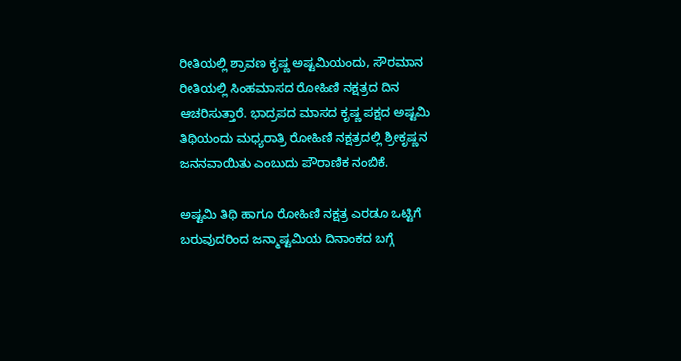ರೀತಿಯಲ್ಲಿ ಶ್ರಾವಣ ಕೃಷ್ಣ ಅಷ್ಟಮಿಯಂದು, ಸೌರಮಾನ ರೀತಿಯಲ್ಲಿ ಸಿಂಹಮಾಸದ ರೋಹಿಣಿ ನಕ್ಷತ್ರದ ದಿನ ಆಚರಿಸುತ್ತಾರೆ. ಭಾದ್ರಪದ ಮಾಸದ ಕೃಷ್ಣ ಪಕ್ಷದ ಅಷ್ಟಮಿ ತಿಥಿಯಂದು ಮಧ್ಯರಾತ್ರಿ ರೋಹಿಣಿ ನಕ್ಷತ್ರದಲ್ಲಿ ಶ್ರೀಕೃಷ್ಣನ ಜನನವಾಯಿತು ಎಂಬುದು ಪೌರಾಣಿಕ ನಂಬಿಕೆ.

ಅಷ್ಟಮಿ ತಿಥಿ ಹಾಗೂ ರೋಹಿಣಿ ನಕ್ಷತ್ರ ಎರಡೂ ಒಟ್ಟಿಗೆ ಬರುವುದರಿಂದ ಜನ್ಮಾಷ್ಟಮಿಯ ದಿನಾಂಕದ ಬಗ್ಗೆ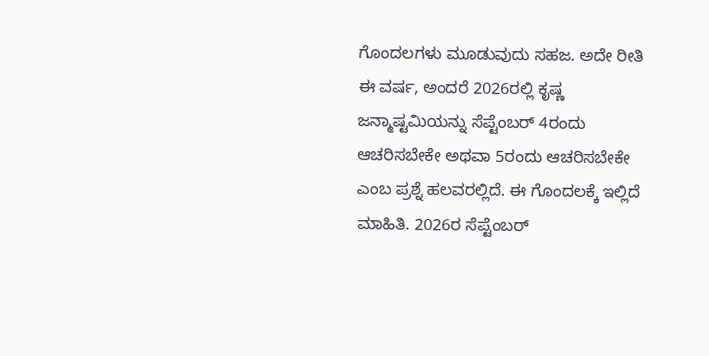ಗೊಂದಲಗಳು ಮೂಡುವುದು ಸಹಜ. ಅದೇ ರೀತಿ ಈ ವರ್ಷ, ಅಂದರೆ 2026ರಲ್ಲಿ ಕೃಷ್ಣ ಜನ್ಮಾಷ್ಟಮಿಯನ್ನು ಸೆಪ್ಟೆಂಬರ್ 4ರಂದು ಆಚರಿಸಬೇಕೇ ಅಥವಾ 5ರಂದು ಆಚರಿಸಬೇಕೇ ಎಂಬ ಪ್ರಶ್ನೆ ಹಲವರಲ್ಲಿದೆ. ಈ ಗೊಂದಲಕ್ಕೆ ಇಲ್ಲಿದೆ ಮಾಹಿತಿ. 2026ರ ಸೆಪ್ಟೆಂಬರ್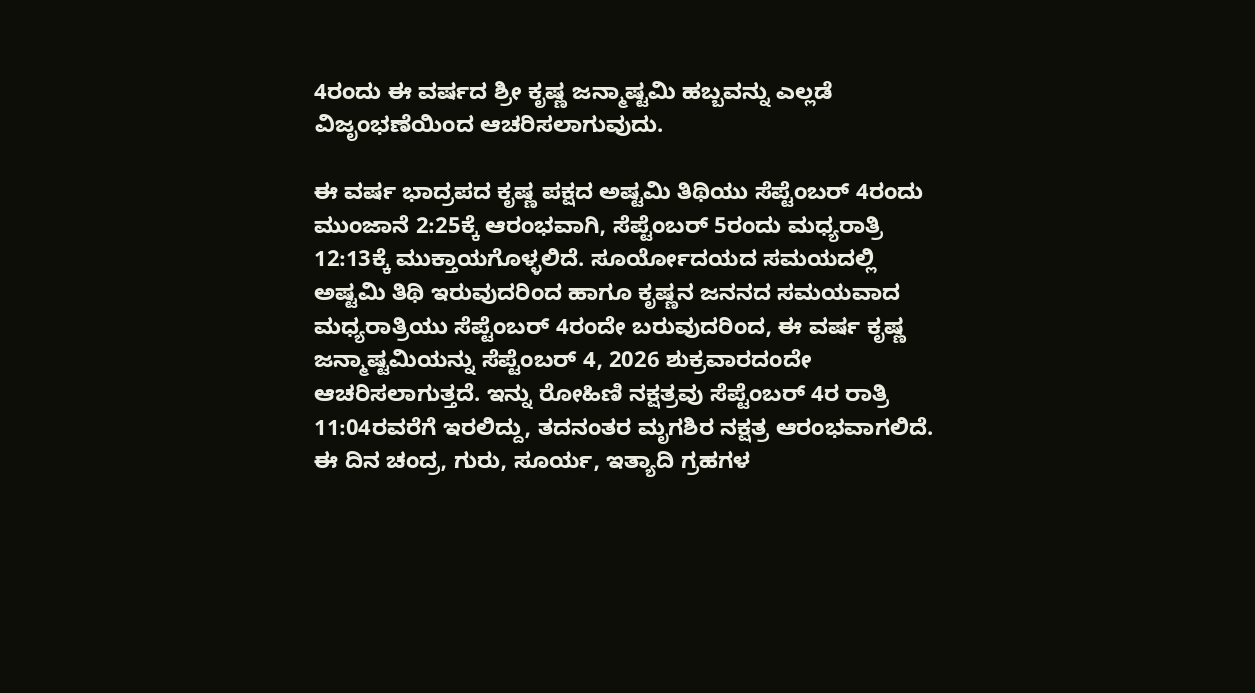4ರಂದು ಈ ವರ್ಷದ ಶ್ರೀ ಕೃಷ್ಣ ಜನ್ಮಾಷ್ಟಮಿ ಹಬ್ಬವನ್ನು ಎಲ್ಲಡೆ ವಿಜೃಂಭಣೆಯಿಂದ ಆಚರಿಸಲಾಗುವುದು.

ಈ ವರ್ಷ ಭಾದ್ರಪದ ಕೃಷ್ಣ ಪಕ್ಷದ ಅಷ್ಟಮಿ ತಿಥಿಯು ಸೆಪ್ಟೆಂಬರ್ 4ರಂದು ಮುಂಜಾನೆ 2:25ಕ್ಕೆ ಆರಂಭವಾಗಿ, ಸೆಪ್ಟೆಂಬರ್ 5ರಂದು ಮಧ್ಯರಾತ್ರಿ 12:13ಕ್ಕೆ ಮುಕ್ತಾಯಗೊಳ್ಳಲಿದೆ. ಸೂರ್ಯೋದಯದ ಸಮಯದಲ್ಲಿ ಅಷ್ಟಮಿ ತಿಥಿ ಇರುವುದರಿಂದ ಹಾಗೂ ಕೃಷ್ಣನ ಜನನದ ಸಮಯವಾದ ಮಧ್ಯರಾತ್ರಿಯು ಸೆಪ್ಟೆಂಬರ್ 4ರಂದೇ ಬರುವುದರಿಂದ, ಈ ವರ್ಷ ಕೃಷ್ಣ ಜನ್ಮಾಷ್ಟಮಿಯನ್ನು ಸೆಪ್ಟೆಂಬರ್ 4, 2026 ಶುಕ್ರವಾರದಂದೇ ಆಚರಿಸಲಾಗುತ್ತದೆ. ಇನ್ನು ರೋಹಿಣಿ ನಕ್ಷತ್ರವು ಸೆಪ್ಟೆಂಬರ್ 4ರ ರಾತ್ರಿ 11:04ರವರೆಗೆ ಇರಲಿದ್ದು, ತದನಂತರ ಮೃಗಶಿರ ನಕ್ಷತ್ರ ಆರಂಭವಾಗಲಿದೆ. ಈ ದಿನ ಚಂದ್ರ, ಗುರು, ಸೂರ್ಯ, ಇತ್ಯಾದಿ ಗ್ರಹಗಳ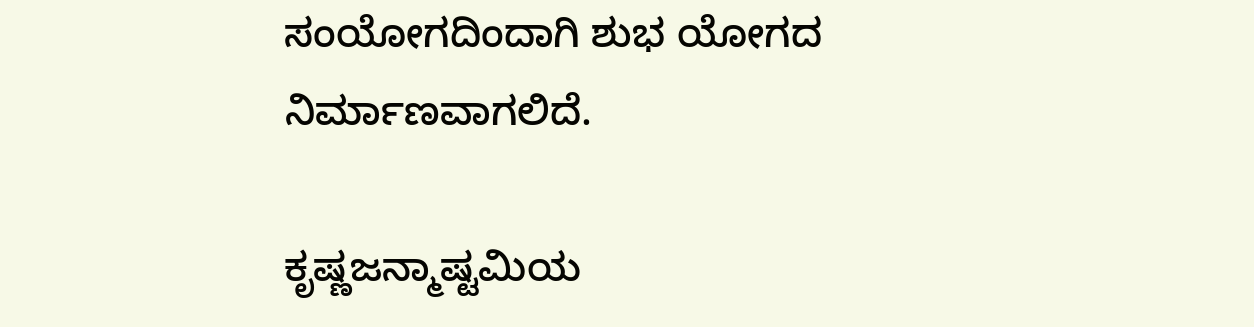ಸಂಯೋಗದಿಂದಾಗಿ ಶುಭ ಯೋಗದ ನಿರ್ಮಾಣವಾಗಲಿದೆ.

ಕೃಷ್ಣಜನ್ಮಾಷ್ಟಮಿಯ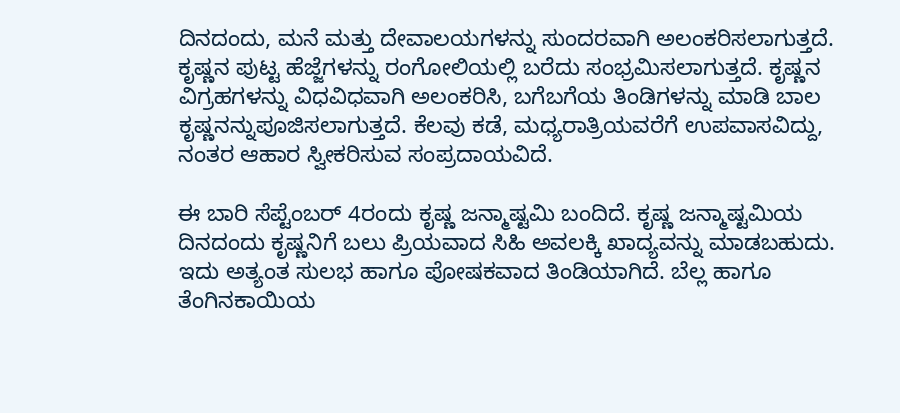ದಿನದಂದು, ಮನೆ ಮತ್ತು ದೇವಾಲಯಗಳನ್ನು ಸುಂದರವಾಗಿ ಅಲಂಕರಿಸಲಾಗುತ್ತದೆ. ಕೃಷ್ಣನ ಪುಟ್ಟ ಹೆಜ್ಜೆಗಳನ್ನು ರಂಗೋಲಿಯಲ್ಲಿ ಬರೆದು ಸಂಭ್ರಮಿಸಲಾಗುತ್ತದೆ. ಕೃಷ್ಣನ ವಿಗ್ರಹಗಳನ್ನು ವಿಧವಿಧವಾಗಿ ಅಲಂಕರಿಸಿ, ಬಗೆಬಗೆಯ ತಿಂಡಿಗಳನ್ನು ಮಾಡಿ ಬಾಲ ಕೃಷ್ಣನನ್ನುಪೂಜಿಸಲಾಗುತ್ತದೆ. ಕೆಲವು ಕಡೆ, ಮಧ್ಯರಾತ್ರಿಯವರೆಗೆ ಉಪವಾಸವಿದ್ದು, ನಂತರ ಆಹಾರ ಸ್ವೀಕರಿಸುವ ಸಂಪ್ರದಾಯವಿದೆ.

ಈ ಬಾರಿ ಸೆಪ್ಟೆಂಬರ್ 4ರಂದು ಕೃಷ್ಣ ಜನ್ಮಾಷ್ಟಮಿ ಬಂದಿದೆ. ಕೃಷ್ಣ ಜನ್ಮಾಷ್ಟಮಿಯ ದಿನದಂದು ಕೃಷ್ಣನಿಗೆ ಬಲು ಪ್ರಿಯವಾದ ಸಿಹಿ ಅವಲಕ್ಕಿ ಖಾದ್ಯವನ್ನು ಮಾಡಬಹುದು. ಇದು ಅತ್ಯಂತ ಸುಲಭ ಹಾಗೂ ಪೋಷಕವಾದ ತಿಂಡಿಯಾಗಿದೆ. ಬೆಲ್ಲ ಹಾಗೂ ತೆಂಗಿನಕಾಯಿಯ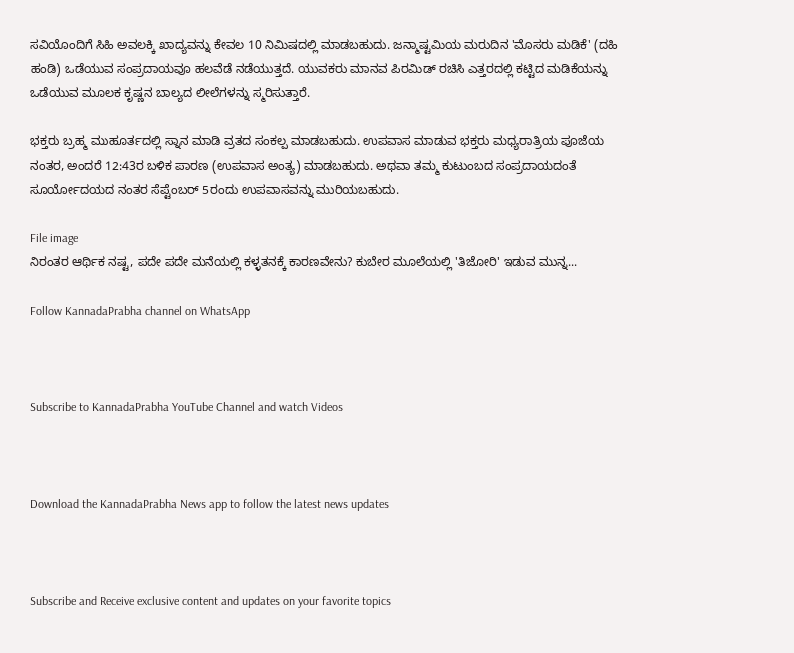ಸವಿಯೊಂದಿಗೆ ಸಿಹಿ ಅವಲಕ್ಕಿ ಖಾದ್ಯವನ್ನು ಕೇವಲ 10 ನಿಮಿಷದಲ್ಲಿ ಮಾಡಬಹುದು. ಜನ್ಮಾಷ್ಟಮಿಯ ಮರುದಿನ 'ಮೊಸರು ಮಡಿಕೆ' (ದಹಿ ಹಂಡಿ) ಒಡೆಯುವ ಸಂಪ್ರದಾಯವೂ ಹಲವೆಡೆ ನಡೆಯುತ್ತದೆ. ಯುವಕರು ಮಾನವ ಪಿರಮಿಡ್ ರಚಿಸಿ ಎತ್ತರದಲ್ಲಿ ಕಟ್ಟಿದ ಮಡಿಕೆಯನ್ನು ಒಡೆಯುವ ಮೂಲಕ ಕೃಷ್ಣನ ಬಾಲ್ಯದ ಲೀಲೆಗಳನ್ನು ಸ್ಮರಿಸುತ್ತಾರೆ.

ಭಕ್ತರು ಬ್ರಹ್ಮ ಮುಹೂರ್ತದಲ್ಲಿ ಸ್ನಾನ ಮಾಡಿ ವ್ರತದ ಸಂಕಲ್ಪ ಮಾಡಬಹುದು. ಉಪವಾಸ ಮಾಡುವ ಭಕ್ತರು ಮಧ್ಯರಾತ್ರಿಯ ಪೂಜೆಯ ನಂತರ, ಅಂದರೆ 12:43ರ ಬಳಿಕ ಪಾರಣ (ಉಪವಾಸ ಅಂತ್ಯ) ಮಾಡಬಹುದು. ಅಥವಾ ತಮ್ಮ ಕುಟುಂಬದ ಸಂಪ್ರದಾಯದಂತೆ ಸೂರ್ಯೋದಯದ ನಂತರ ಸೆಪ್ಟೆಂಬರ್ 5ರಂದು ಉಪವಾಸವನ್ನು ಮುರಿಯಬಹುದು.

File image
ನಿರಂತರ ಆರ್ಥಿಕ ನಷ್ಟ, ಪದೇ ಪದೇ ಮನೆಯಲ್ಲಿ ಕಳ್ಳತನಕ್ಕೆ ಕಾರಣವೇನು? ಕುಬೇರ ಮೂಲೆಯಲ್ಲಿ 'ತಿಜೋರಿ' ಇಡುವ ಮುನ್ನ...

Follow KannadaPrabha channel on WhatsApp



Subscribe to KannadaPrabha YouTube Channel and watch Videos



Download the KannadaPrabha News app to follow the latest news updates



Subscribe and Receive exclusive content and updates on your favorite topics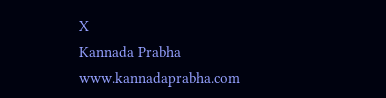X
Kannada Prabha
www.kannadaprabha.com